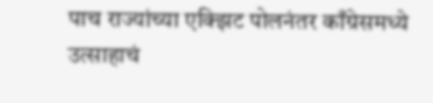पाच राज्यांच्या एक्झिट पोलनंतर काँग्रेसमध्ये उत्साहाचं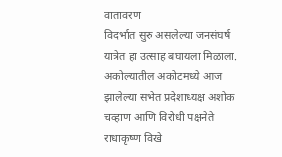वातावरण
विदर्भात सुरु असलेल्या जनसंघर्ष यात्रेत हा उत्साह बघायला मिळाला. अकोल्यातील अकोटमध्ये आज झालेल्या सभेत प्रदेशाध्यक्ष अशोक चव्हाण आणि विरोधी पक्षनेते राधाकृष्ण विखे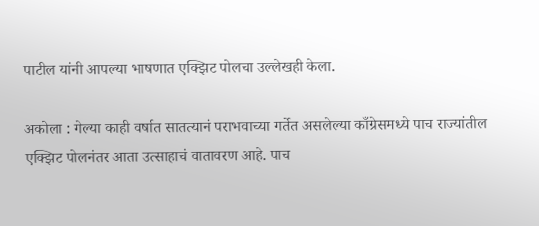पाटील यांनी आपल्या भाषणात एक्झिट पोलचा उल्लेखही केला.

अकोला : गेल्या काही वर्षात सातत्यानं पराभवाच्या गर्तेत असलेल्या काँग्रेसमध्ये पाच राज्यांतील एक्झिट पोलनंतर आता उत्साहाचं वातावरण आहे. पाच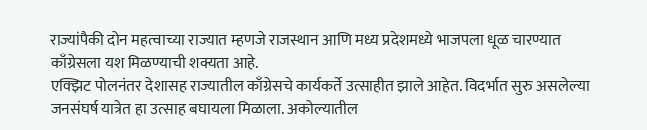राज्यांपैकी दोन महत्वाच्या राज्यात म्हणजे राजस्थान आणि मध्य प्रदेशमध्ये भाजपला धूळ चारण्यात काँग्रेसला यश मिळण्याची शक्यता आहे.
एक्झिट पोलनंतर देशासह राज्यातील काँग्रेसचे कार्यकर्ते उत्साहीत झाले आहेत. विदर्भात सुरु असलेल्या जनसंघर्ष यात्रेत हा उत्साह बघायला मिळाला. अकोल्यातील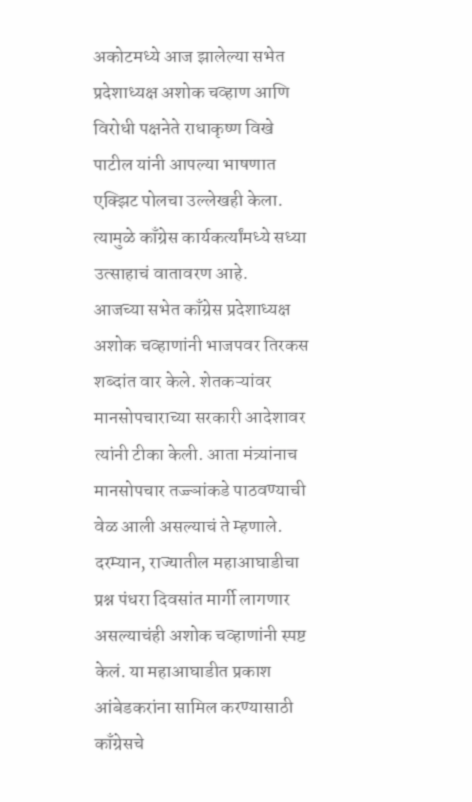अकोटमध्ये आज झालेल्या सभेत प्रदेशाध्यक्ष अशोक चव्हाण आणि विरोधी पक्षनेते राधाकृष्ण विखे पाटील यांनी आपल्या भाषणात एक्झिट पोलचा उल्लेखही केला. त्यामुळे काँग्रेस कार्यकर्त्यांमध्ये सध्या उत्साहाचं वातावरण आहे.
आजच्या सभेत काँग्रेस प्रदेशाध्यक्ष अशोक चव्हाणांनी भाजपवर तिरकस शब्दांत वार केले. शेतकऱ्यांवर मानसोपचाराच्या सरकारी आदेशावर त्यांनी टीका केली. आता मंत्र्यांनाच मानसोपचार तज्ज्ञांकडे पाठवण्याची वेळ आली असल्याचं ते म्हणाले. दरम्यान, राज्यातील महाआघाडीचा प्रश्न पंधरा दिवसांत मार्गी लागणार असल्याचंही अशोक चव्हाणांनी स्पष्ट केलं. या महाआघाडीत प्रकाश आंबेडकरांना सामिल करण्यासाठी काँग्रेसचे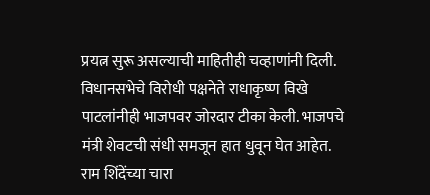प्रयत्न सुरू असल्याची माहितीही चव्हाणांनी दिली.
विधानसभेचे विरोधी पक्षनेते राधाकृष्ण विखे पाटलांनीही भाजपवर जोरदार टीका केली. भाजपचे मंत्री शेवटची संधी समजून हात धुवून घेत आहेत. राम शिंदेंच्या चारा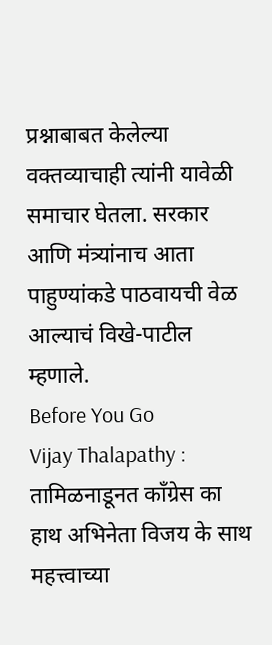प्रश्नाबाबत केलेल्या वक्तव्याचाही त्यांनी यावेळी समाचार घेतला. सरकार आणि मंत्र्यांनाच आता पाहुण्यांकडे पाठवायची वेळ आल्याचं विखे-पाटील म्हणाले.
Before You Go
Vijay Thalapathy : तामिळनाडूनत काँग्रेस का हाथ अभिनेता विजय के साथ
महत्त्वाच्या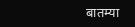बातम्या